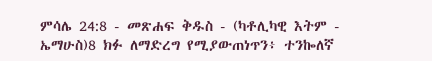ምሳሌ 24:8 - መጽሐፍ ቅዱስ - (ካቶሊካዊ እትም - ኤማሁስ)8 ክፉ ለማድረግ የሚያውጠነጥን፥ ተንኰለኛ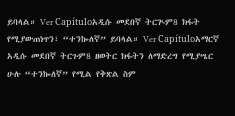ይባላል። Ver Capítuloአዲሱ መደበኛ ትርጒም8 ክፋት የሚያውጠነጥን፣ “ተንኰለኛ” ይባላል። Ver Capítuloአማርኛ አዲሱ መደበኛ ትርጉም8 ዘወትር ክፋትን ለማድረግ የሚያሤር ሁሉ “ተንኰለኛ” የሚል የቅጽል ስም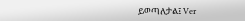ይወጣለታል፤ Ver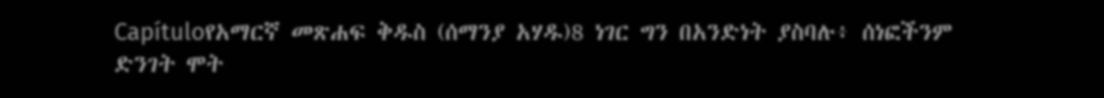Capítuloየአማርኛ መጽሐፍ ቅዱስ (ሰማንያ አሃዱ)8 ነገር ግን በአንድነት ያስባሉ፥ ሰነፎችንም ድንገት ሞት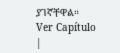ያገኛቸዋል። Ver Capítulo |